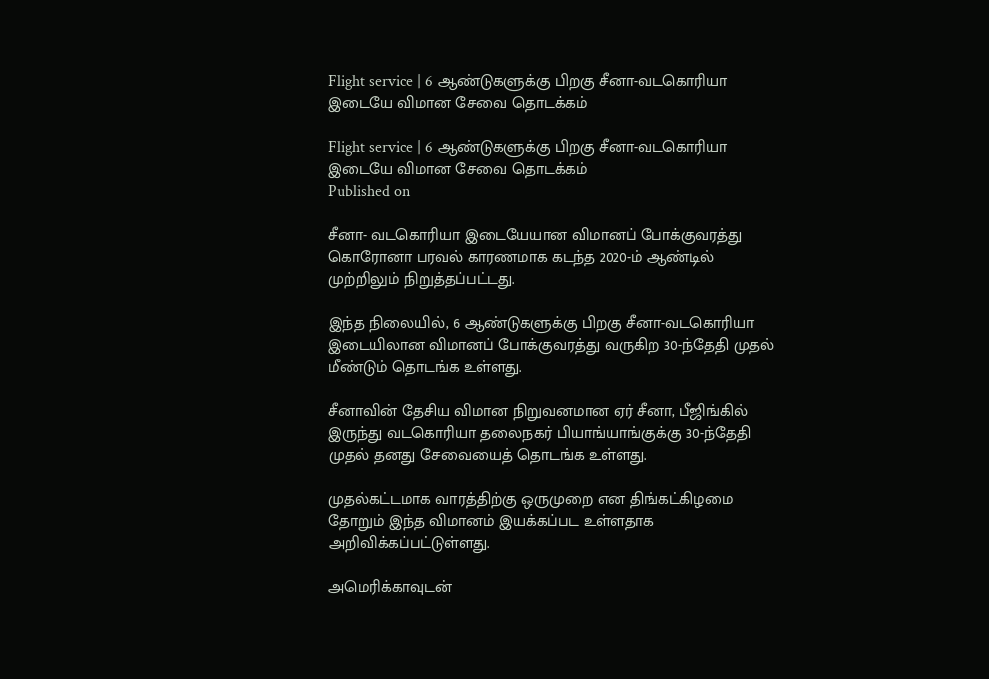Flight service | 6 ஆண்டுகளுக்கு பிறகு சீனா-வடகொரியா இடையே விமான சேவை தொடக்கம்

Flight service | 6 ஆண்டுகளுக்கு பிறகு சீனா-வடகொரியா இடையே விமான சேவை தொடக்கம்
Published on

சீனா- வடகொரியா இடையேயான விமானப் போக்குவரத்து கொரோனா பரவல் காரணமாக கடந்த 2020-ம் ஆண்டில் முற்றிலும் நிறுத்தப்பட்டது.

இந்த நிலையில், 6 ஆண்டுகளுக்கு பிறகு சீனா-வடகொரியா இடையிலான விமானப் போக்குவரத்து வருகிற 30-ந்தேதி முதல் மீண்டும் தொடங்க உள்ளது.

சீனாவின் தேசிய விமான நிறுவனமான ஏர் சீனா, பீஜிங்கில் இருந்து வடகொரியா தலைநகர் பியாங்யாங்குக்கு 30-ந்தேதி முதல் தனது சேவையைத் தொடங்க உள்ளது.

முதல்கட்டமாக வாரத்திற்கு ஒருமுறை என திங்கட்கிழமை தோறும் இந்த விமானம் இயக்கப்பட உள்ளதாக அறிவிக்கப்பட்டுள்ளது.

அமெரிக்காவுடன்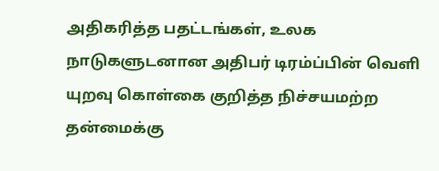அதிகரித்த பதட்டங்கள், உலக நாடுகளுடனான அதிபர் டிரம்ப்பின் வெளி யுறவு கொள்கை குறித்த நிச்சயமற்ற தன்மைக்கு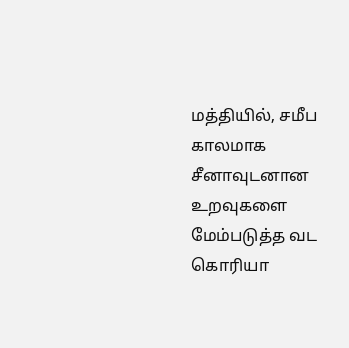மத்தியில், சமீப காலமாக சீனாவுடனான உறவுகளை மேம்படுத்த வட கொரியா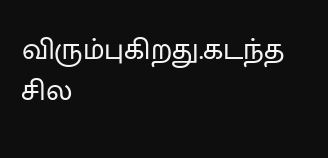விரும்புகிறது.கடந்த சில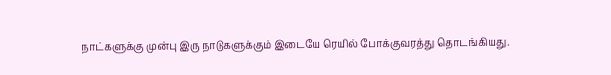நாட்களுக்கு முன்பு இரு நாடுகளுக்கும் இடையே ரெயில் போக்குவரத்து தொடங்கியது.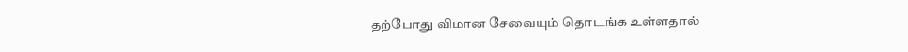தற்போது விமான சேவையும் தொடங்க உள்ளதால்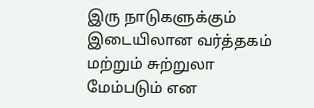இரு நாடுகளுக்கும் இடையிலான வர்த்தகம் மற்றும் சுற்றுலா மேம்படும் என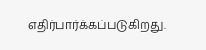எதிர்பார்க்கப்படுகிறது.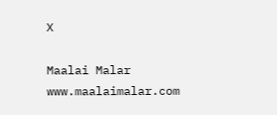X

Maalai Malar
www.maalaimalar.com